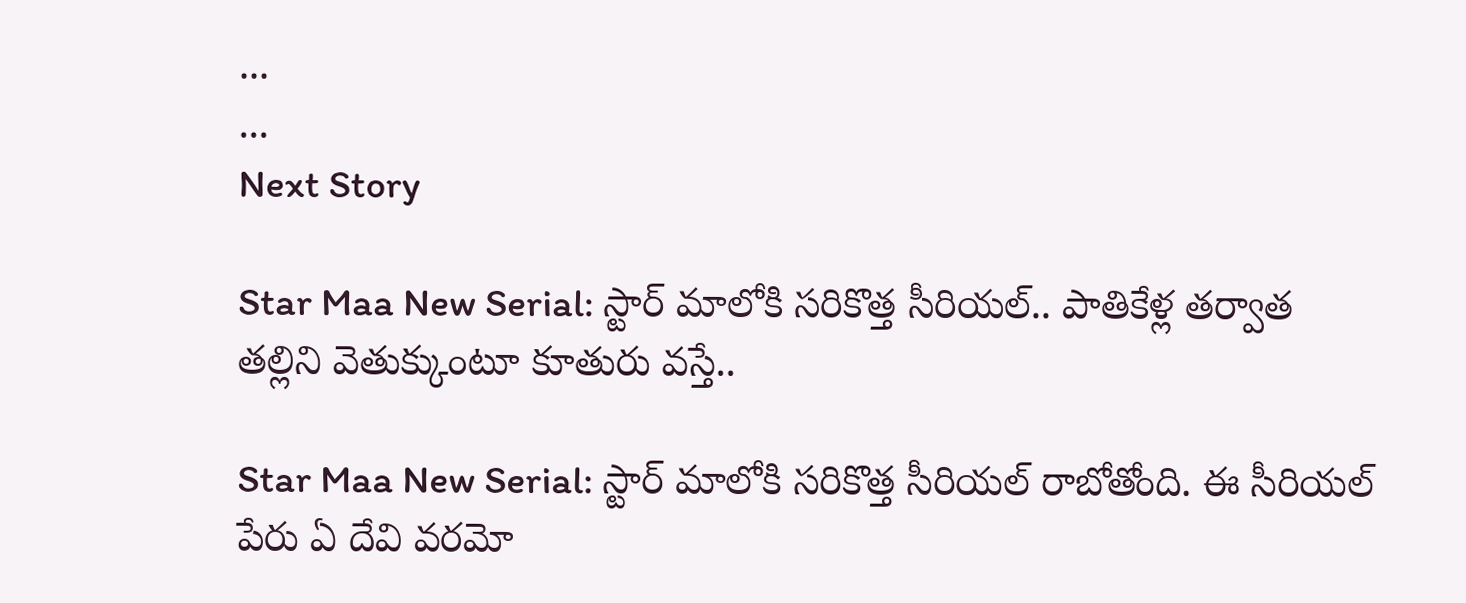...
...
Next Story

Star Maa New Serial: స్టార్ మాలోకి సరికొత్త సీరియల్.. పాతికేళ్ల తర్వాత తల్లిని వెతుక్కుంటూ కూతురు వస్తే..

Star Maa New Serial: స్టార్ మాలోకి సరికొత్త సీరియల్ రాబోతోంది. ఈ సీరియల్ పేరు ఏ దేవి వరమో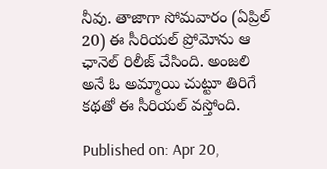నీవు. తాజాగా సోమవారం (ఏప్రిల్ 20) ఈ సీరియల్ ప్రోమోను ఆ ఛానెల్ రిలీజ్ చేసింది. అంజలి అనే ఓ అమ్మాయి చుట్టూ తిరిగే కథతో ఈ సీరియల్ వస్తోంది.

Published on: Apr 20,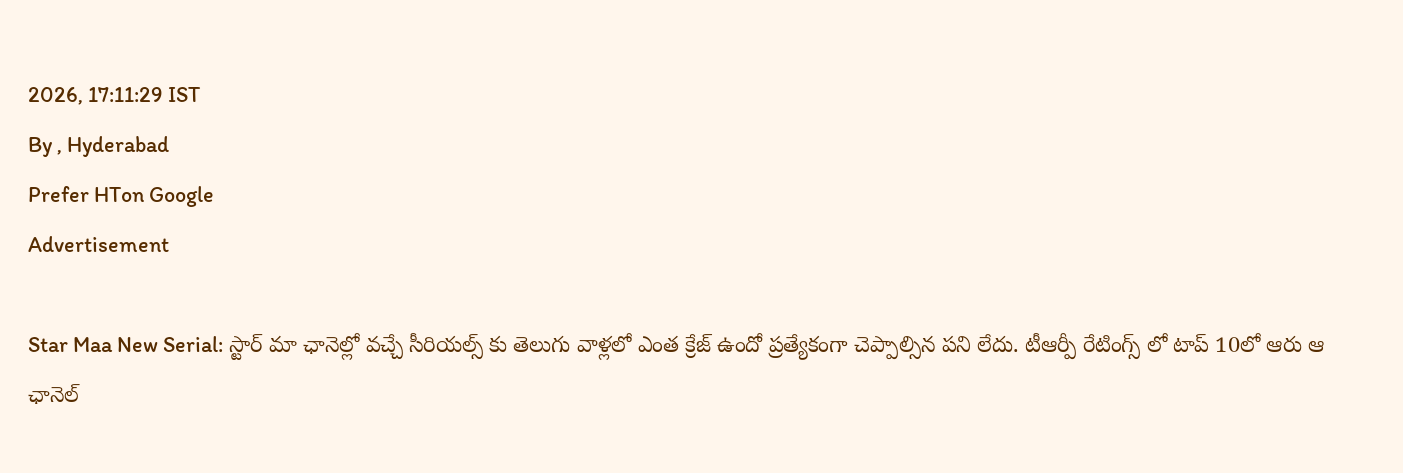2026, 17:11:29 IST
By , Hyderabad
Prefer HTon Google
Advertisement

Star Maa New Serial: స్టార్ మా ఛానెల్లో వచ్చే సీరియల్స్ కు తెలుగు వాళ్లలో ఎంత క్రేజ్ ఉందో ప్రత్యేకంగా చెప్పాల్సిన పని లేదు. టీఆర్పీ రేటింగ్స్ లో టాప్ 10లో ఆరు ఆ ఛానెల్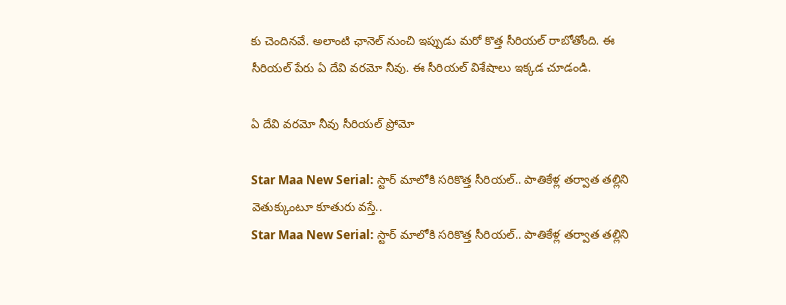కు చెందినవే. అలాంటి ఛానెల్ నుంచి ఇప్పుడు మరో కొత్త సీరియల్ రాబోతోంది. ఈ సీరియల్ పేరు ఏ దేవి వరమో నీవు. ఈ సీరియల్ విశేషాలు ఇక్కడ చూడండి.

ఏ దేవి వరమో నీవు సీరియల్ ప్రోమో

Star Maa New Serial: స్టార్ మాలోకి సరికొత్త సీరియల్.. పాతికేళ్ల తర్వాత తల్లిని వెతుక్కుంటూ కూతురు వస్తే..
Star Maa New Serial: స్టార్ మాలోకి సరికొత్త సీరియల్.. పాతికేళ్ల తర్వాత తల్లిని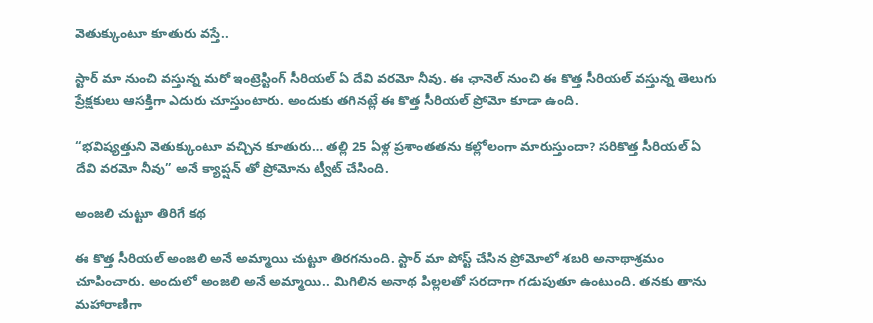వెతుక్కుంటూ కూతురు వస్తే..

స్టార్ మా నుంచి వస్తున్న మరో ఇంట్రెస్టింగ్ సీరియల్ ఏ దేవి వరమో నీవు. ఈ ఛానెల్ నుంచి ఈ కొత్త సీరియల్ వస్తున్న తెలుగు ప్రేక్షకులు ఆసక్తిగా ఎదురు చూస్తుంటారు. అందుకు తగినట్లే ఈ కొత్త సీరియల్ ప్రోమో కూడా ఉంది.

“భవిష్యత్తుని వెతుక్కుంటూ వచ్చిన కూతురు… తల్లి 25 ఏళ్ల ప్రశాంతతను కల్లోలంగా మారుస్తుందా? సరికొత్త సీరియల్ ఏ దేవి వరమో నీవు” అనే క్యాప్షన్ తో ప్రోమోను ట్వీట్ చేసింది.

అంజలి చుట్టూ తిరిగే కథ

ఈ కొత్త సీరియల్ అంజలి అనే అమ్మాయి చుట్టూ తిరగనుంది. స్టార్ మా పోస్ట్ చేసిన ప్రోమోలో శబరి అనాథాశ్రమం చూపించారు. అందులో అంజలి అనే అమ్మాయి.. మిగిలిన అనాథ పిల్లలతో సరదాగా గడుపుతూ ఉంటుంది. తనకు తాను మహారాణిగా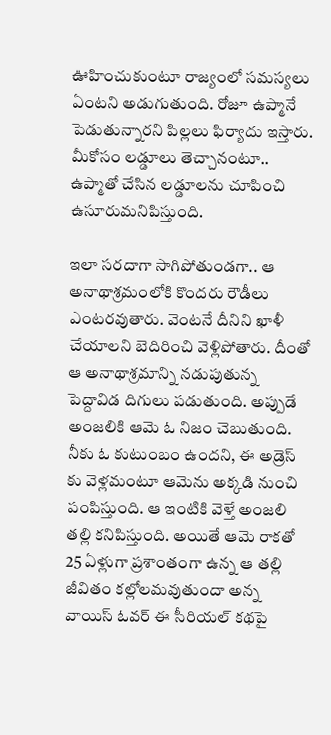ఊహించుకుంటూ రాజ్యంలో సమస్యలు ఏంటని అడుగుతుంది. రోజూ ఉప్మానే పెడుతున్నారని పిల్లలు ఫిర్యాదు ఇస్తారు. మీకోసం లడ్డూలు తెచ్చానంటూ.. ఉప్మాతో చేసిన లడ్డూలను చూపించి ఉసూరుమనిపిస్తుంది.

ఇలా సరదాగా సాగిపోతుండగా.. ఆ అనాథాశ్రమంలోకి కొందరు రౌడీలు ఎంటరవుతారు. వెంటనే దీనిని ఖాళీ చేయాలని బెదిరించి వెళ్లిపోతారు. దీంతో ఆ అనాథాశ్రమాన్ని నడుపుతున్న పెద్దావిడ దిగులు పడుతుంది. అప్పుడే అంజలికి ఆమె ఓ నిజం చెబుతుంది. నీకు ఓ కుటుంబం ఉందని, ఈ అడ్రెస్ కు వెళ్లమంటూ ఆమెను అక్కడి నుంచి పంపిస్తుంది. ఆ ఇంటికి వెళ్తే అంజలి తల్లి కనిపిస్తుంది. అయితే ఆమె రాకతో 25 ఏళ్లుగా ప్రశాంతంగా ఉన్న ఆ తల్లి జీవితం కల్లోలమవుతుందా అన్న వాయిస్ ఓవర్ ఈ సీరియల్ కథపై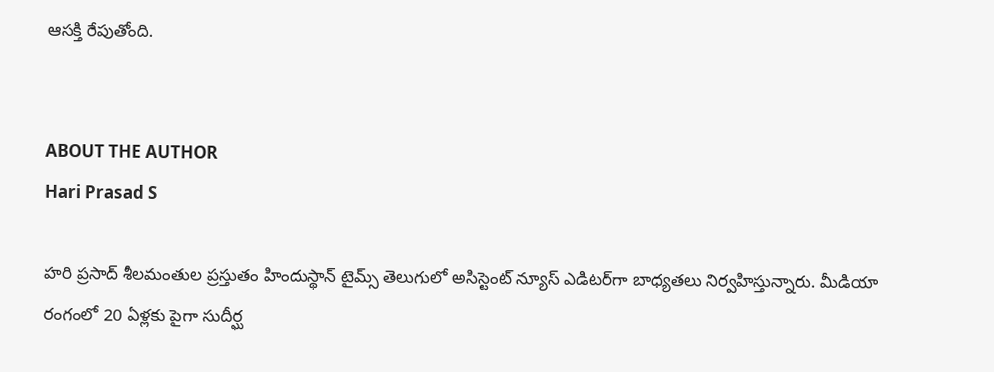ఆసక్తి రేపుతోంది.


ABOUT THE AUTHOR
Hari Prasad S

హరి ప్రసాద్ శీలమంతుల ప్రస్తుతం హిందుస్థాన్ టైమ్స్ తెలుగులో అసిస్టెంట్ న్యూస్ ఎడిటర్‌గా బాధ్యతలు నిర్వహిస్తున్నారు. మీడియా రంగంలో 20 ఏళ్లకు పైగా సుదీర్ఘ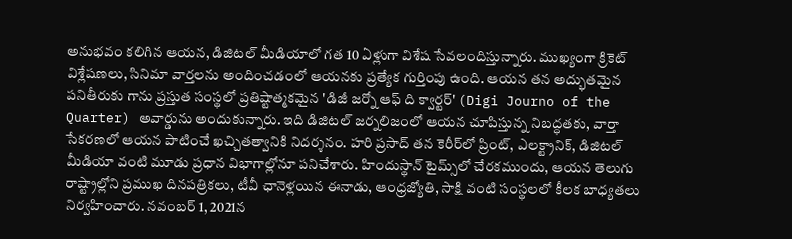అనుభవం కలిగిన ఆయన, డిజిటల్ మీడియాలో గత 10 ఏళ్లుగా విశేష సేవలందిస్తున్నారు. ముఖ్యంగా క్రికెట్ విశ్లేషణలు, సినిమా వార్తలను అందించడంలో ఆయనకు ప్రత్యేక గుర్తింపు ఉంది. ఆయన తన అద్భుతమైన పనితీరుకు గాను ప్రస్తుత సంస్థలో ప్రతిష్టాత్మకమైన 'డిజీ జర్నో ఆఫ్ ది క్వార్టర్' (Digi Journo of the Quarter) అవార్డును అందుకున్నారు. ఇది డిజిటల్ జర్నలిజంలో ఆయన చూపిస్తున్న నిబద్ధతకు, వార్తా సేకరణలో ఆయన పాటించే ఖచ్చితత్వానికి నిదర్శనం. హరి ప్రసాద్ తన కెరీర్‌లో ప్రింట్, ఎలక్ట్రానిక్, డిజిటల్ మీడియా వంటి మూడు ప్రధాన విభాగాల్లోనూ పనిచేశారు. హిందుస్థాన్ టైమ్స్‌లో చేరకముందు, ఆయన తెలుగు రాష్ట్రాల్లోని ప్రముఖ దినపత్రికలు, టీవీ ఛానెళ్లయిన ఈనాడు, ఆంధ్రజ్యోతి, సాక్షి వంటి సంస్థలలో కీలక బాధ్యతలు నిర్వహించారు. నవంబర్ 1, 2021న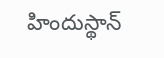హిందుస్థాన్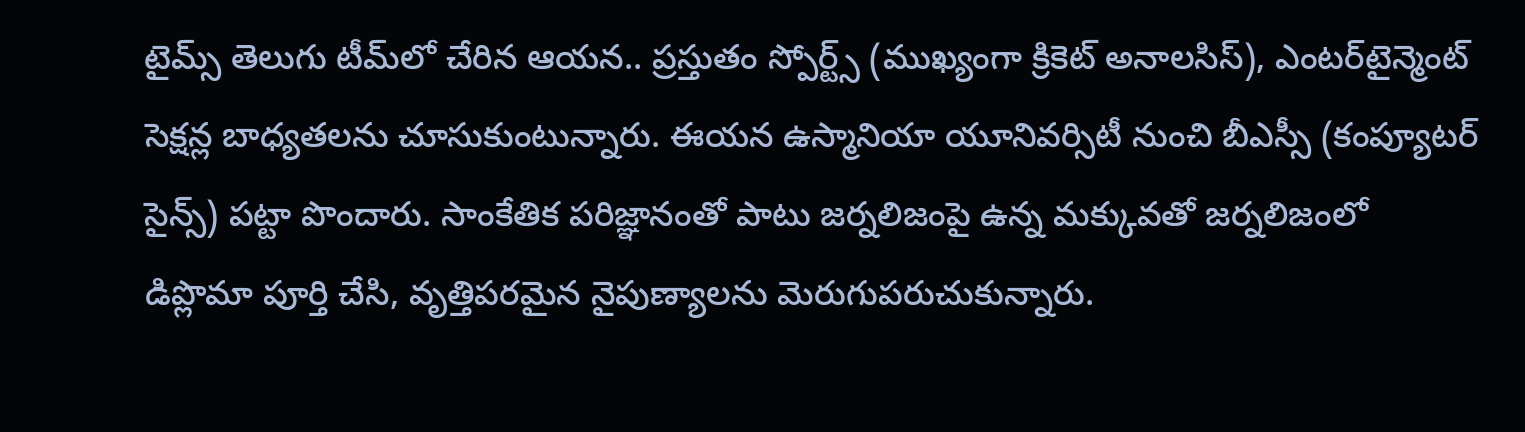టైమ్స్ తెలుగు టీమ్‌లో చేరిన ఆయన.. ప్రస్తుతం స్పోర్ట్స్ (ముఖ్యంగా క్రికెట్ అనాలసిస్), ఎంటర్‌టైన్మెంట్ సెక్షన్ల బాధ్యతలను చూసుకుంటున్నారు. ఈయన ఉస్మానియా యూనివర్సిటీ నుంచి బీఎస్సీ (కంప్యూటర్ సైన్స్) పట్టా పొందారు. సాంకేతిక పరిజ్ఞానంతో పాటు జర్నలిజంపై ఉన్న మక్కువతో జర్నలిజంలో డిప్లొమా పూర్తి చేసి, వృత్తిపరమైన నైపుణ్యాలను మెరుగుపరుచుకున్నారు.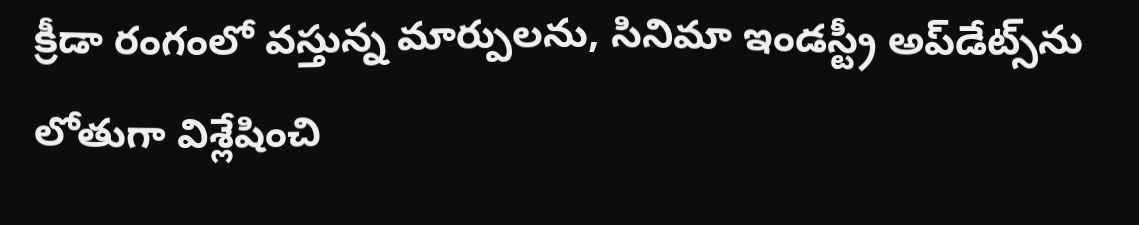క్రీడా రంగంలో వస్తున్న మార్పులను, సినిమా ఇండస్ట్రీ అప్‌డేట్స్‌ను లోతుగా విశ్లేషించి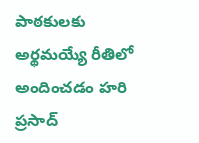పాఠకులకు అర్థమయ్యే రీతిలో అందించడం హరి ప్రసాద్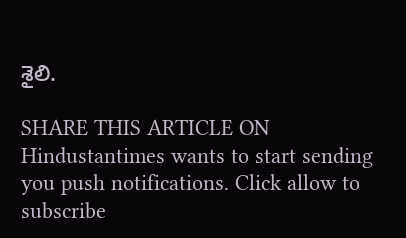శైలి.

SHARE THIS ARTICLE ON
Hindustantimes wants to start sending you push notifications. Click allow to subscribe